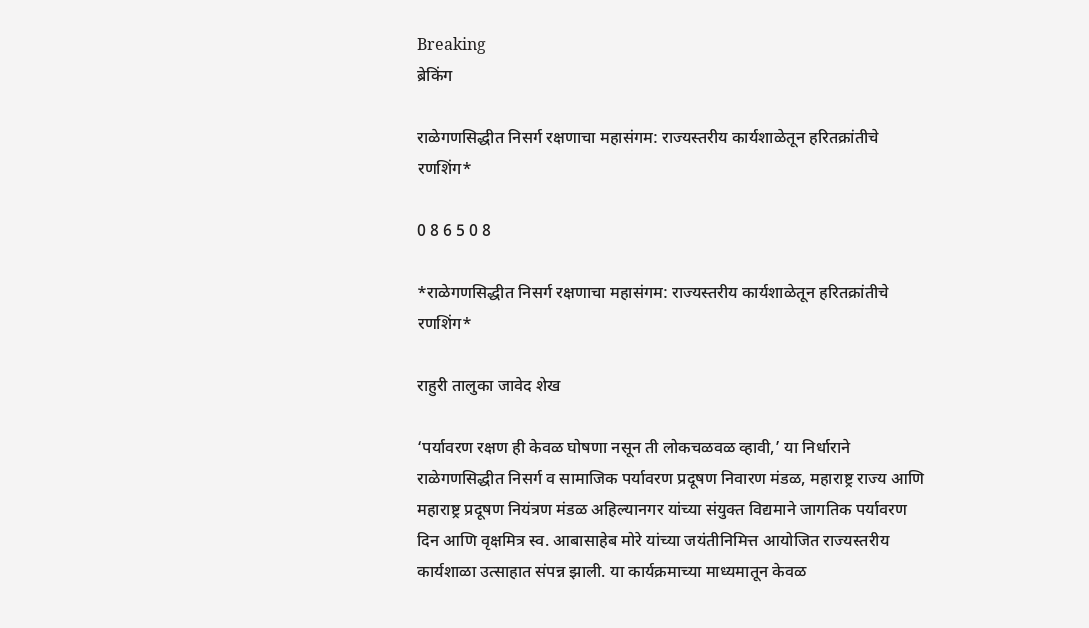Breaking
ब्रेकिंग

राळेगणसिद्धीत निसर्ग रक्षणाचा महासंगम: राज्यस्तरीय कार्यशाळेतून हरितक्रांतीचे रणशिंग*

0 8 6 5 0 8

*राळेगणसिद्धीत निसर्ग रक्षणाचा महासंगम: राज्यस्तरीय कार्यशाळेतून हरितक्रांतीचे रणशिंग*

राहुरी तालुका जावेद शेख

‘पर्यावरण रक्षण ही केवळ घोषणा नसून ती लोकचळवळ व्हावी,’ या निर्धाराने राळेगणसिद्धीत निसर्ग व सामाजिक पर्यावरण प्रदूषण निवारण मंडळ, महाराष्ट्र राज्य आणि महाराष्ट्र प्रदूषण नियंत्रण मंडळ अहिल्यानगर यांच्या संयुक्त विद्यमाने जागतिक पर्यावरण दिन आणि वृक्षमित्र स्व. आबासाहेब मोरे यांच्या जयंतीनिमित्त आयोजित राज्यस्तरीय कार्यशाळा उत्साहात संपन्न झाली. या कार्यक्रमाच्या माध्यमातून केवळ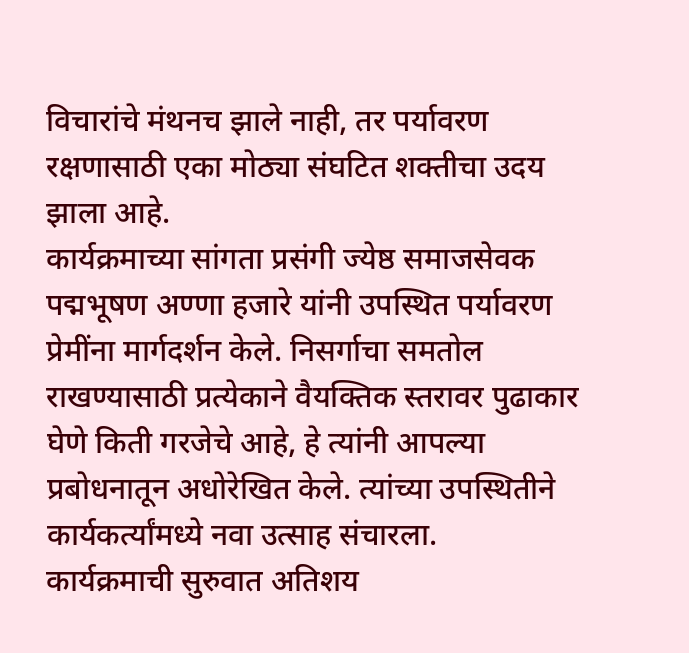विचारांचे मंथनच झाले नाही, तर पर्यावरण रक्षणासाठी एका मोठ्या संघटित शक्तीचा उदय झाला आहे.
कार्यक्रमाच्या सांगता प्रसंगी ज्येष्ठ समाजसेवक पद्मभूषण अण्णा हजारे यांनी उपस्थित पर्यावरण प्रेमींना मार्गदर्शन केले. निसर्गाचा समतोल राखण्यासाठी प्रत्येकाने वैयक्तिक स्तरावर पुढाकार घेणे किती गरजेचे आहे, हे त्यांनी आपल्या प्रबोधनातून अधोरेखित केले. त्यांच्या उपस्थितीने कार्यकर्त्यांमध्ये नवा उत्साह संचारला.
कार्यक्रमाची सुरुवात अतिशय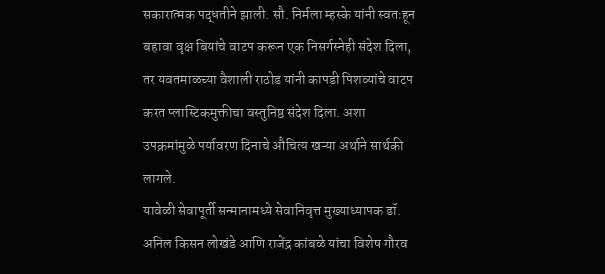सकारात्मक पद्धतीने झाली. सौ. निर्मला म्हस्के यांनी स्वतःहून बहावा वृक्ष बियांचे वाटप करून एक निसर्गस्नेही संदेश दिला, तर यवतमाळच्या वैशाली राठोड यांनी कापडी पिशव्यांचे वाटप करत प्लास्टिकमुक्तीचा वस्तुनिष्ठ संदेश दिला. अशा उपक्रमांमुळे पर्यावरण दिनाचे औचित्य खऱ्या अर्थाने सार्थकी लागले.
यावेळी सेवापूर्ती सन्मानामध्ये सेवानिवृत्त मुख्याध्यापक डॉ. अनिल किसन लोखंडे आणि राजेंद्र कांबळे यांचा विशेष गौरव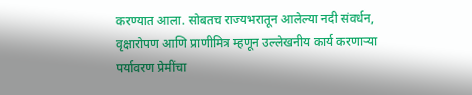करण्यात आला. सोबतच राज्यभरातून आलेल्या नदी संवर्धन, वृक्षारोपण आणि प्राणीमित्र म्हणून उल्लेखनीय कार्य करणाऱ्या पर्यावरण प्रेमींचा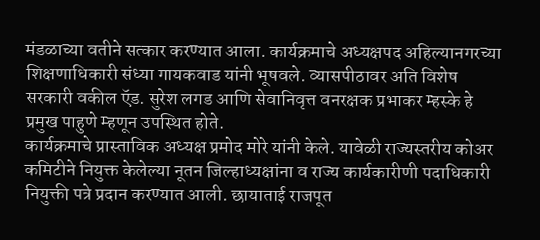मंडळाच्या वतीने सत्कार करण्यात आला. कार्यक्रमाचे अध्यक्षपद अहिल्यानगरच्या शिक्षणाधिकारी संध्या गायकवाड यांनी भूषवले. व्यासपीठावर अति विशेष सरकारी वकील ऍड. सुरेश लगड आणि सेवानिवृत्त वनरक्षक प्रभाकर म्हस्के हे प्रमुख पाहुणे म्हणून उपस्थित होते.
कार्यक्रमाचे प्रास्ताविक अध्यक्ष प्रमोद मोरे यांनी केले. यावेळी राज्यस्तरीय कोअर कमिटीने नियुक्त केलेल्या नूतन जिल्हाध्यक्षांना व राज्य कार्यकारीणी पदाधिकारी नियुक्ती पत्रे प्रदान करण्यात आली. छायाताई राजपूत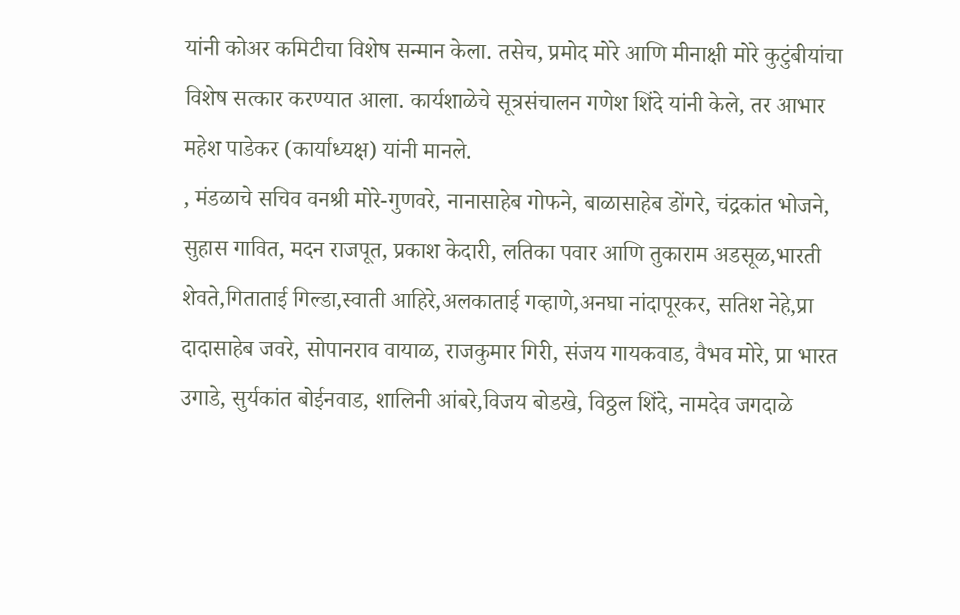यांनी कोअर कमिटीचा विशेष सन्मान केला. तसेच, प्रमोद मोरे आणि मीनाक्षी मोरे कुटुंबीयांचा विशेष सत्कार करण्यात आला. कार्यशाळेचे सूत्रसंचालन गणेश शिंदे यांनी केले, तर आभार महेश पाडेकर (कार्याध्यक्ष) यांनी मानले.
, मंडळाचे सचिव वनश्री मोरे-गुणवरे, नानासाहेब गोफने, बाळासाहेब डोंगरे, चंद्रकांत भोजने, सुहास गावित, मदन राजपूत, प्रकाश केदारी, लतिका पवार आणि तुकाराम अडसूळ,भारती शेवते,गिताताई गिल्डा,स्वाती आहिरे,अलकाताई गव्हाणे,अनघा नांदापूरकर, सतिश नेहे,प्रा दादासाहेब जवरे, सोपानराव वायाळ, राजकुमार गिरी, संजय गायकवाड, वैभव मोरे, प्रा भारत उगाडे, सुर्यकांत बोईनवाड, शालिनी आंबरे,विजय बोडखे, विठ्ठल शिंदे, नामदेव जगदाळे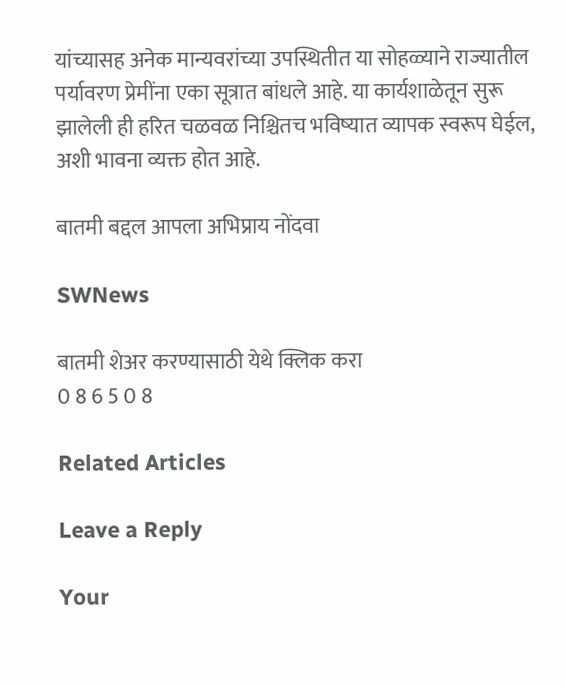यांच्यासह अनेक मान्यवरांच्या उपस्थितीत या सोहळ्याने राज्यातील पर्यावरण प्रेमींना एका सूत्रात बांधले आहे. या कार्यशाळेतून सुरू झालेली ही हरित चळवळ निश्चितच भविष्यात व्यापक स्वरूप घेईल, अशी भावना व्यक्त होत आहे.

बातमी बद्दल आपला अभिप्राय नोंदवा

SWNews

बातमी शेअर करण्यासाठी येथे क्लिक करा
0 8 6 5 0 8

Related Articles

Leave a Reply

Your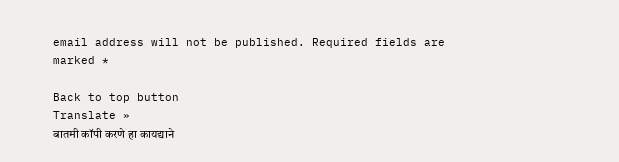email address will not be published. Required fields are marked *

Back to top button
Translate »
बातमी कॉपी करणे हा कायद्याने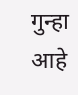गुन्हा आहे